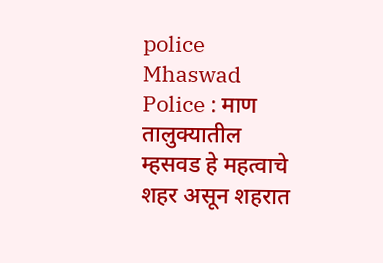police
Mhaswad Police : माण तालुक्यातील म्हसवड हे महत्वाचे शहर असून शहरात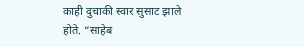काही दुचाकी स्वार सुसाट झाले होते. “साहेब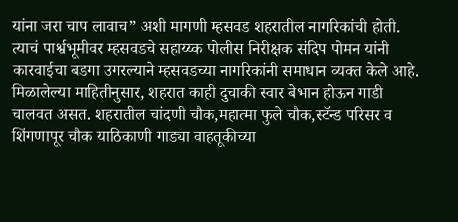यांना जरा चाप लावाच” अशी मागणी म्हसवड शहरातील नागरिकांची होती. त्याचं पार्श्वभूमीवर म्हसवडचे सहाय्य्क पोलीस निरीक्षक संदिप पोमन यांनी कारवाईचा बडगा उगरल्याने म्हसवडच्या नागरिकांनी समाधान व्यक्त केले आहे.
मिळालेल्या माहितीनुसार, शहरात काही दुचाकी स्वार बेभान होऊन गाडी चालवत असत. शहरातील चांदणी चौक,महात्मा फुले चौक,स्टॅन्ड परिसर व शिंगणापूर चौक याठिकाणी गाड्या वाहतूकीच्या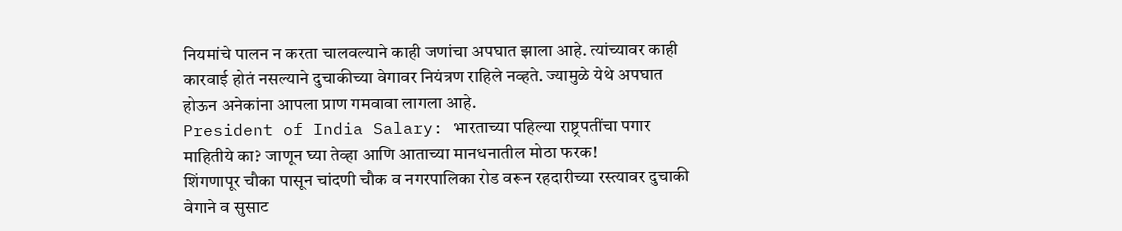नियमांचे पालन न करता चालवल्याने काही जणांचा अपघात झाला आहे. त्यांच्यावर काही कारवाई होतं नसल्याने दुचाकीच्या वेगावर नियंत्रण राहिले नव्हते. ज्यामुळे येथे अपघात होऊन अनेकांना आपला प्राण गमवावा लागला आहे.
President of India Salary: भारताच्या पहिल्या राष्ट्रपतींचा पगार माहितीये का? जाणून घ्या तेव्हा आणि आताच्या मानधनातील मोठा फरक!
शिंगणापूर चौका पासून चांदणी चौक व नगरपालिका रोड वरून रहदारीच्या रस्त्यावर दुचाकी वेगाने व सुसाट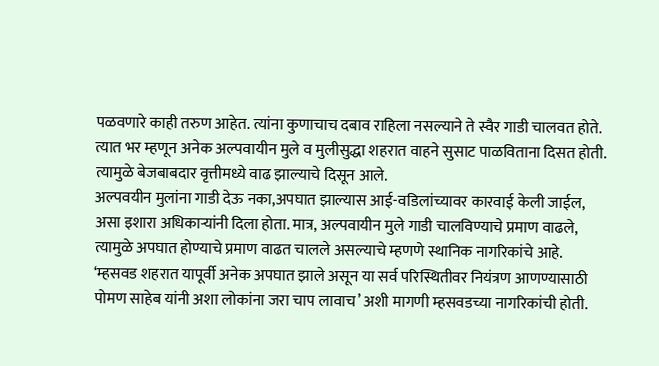पळवणारे काही तरुण आहेत. त्यांना कुणाचाच दबाव राहिला नसल्याने ते स्वैर गाडी चालवत होते. त्यात भर म्हणून अनेक अल्पवायीन मुले व मुलीसुद्धा शहरात वाहने सुसाट पाळविताना दिसत होती. त्यामुळे बेजबाबदार वृत्तीमध्ये वाढ झाल्याचे दिसून आले.
अल्पवयीन मुलांना गाडी देऊ नका,अपघात झाल्यास आई-वडिलांच्यावर कारवाई केली जाईल, असा इशारा अधिकाऱ्यांनी दिला होता. मात्र, अल्पवायीन मुले गाडी चालविण्याचे प्रमाण वाढले, त्यामुळे अपघात होण्याचे प्रमाण वाढत चालले असल्याचे म्हणणे स्थानिक नागरिकांचे आहे.
‘म्हसवड शहरात यापूर्वी अनेक अपघात झाले असून या सर्व परिस्थितीवर नियंत्रण आणण्यासाठी पोमण साहेब यांनी अशा लोकांना जरा चाप लावाच’ अशी मागणी म्हसवडच्या नागरिकांची होती.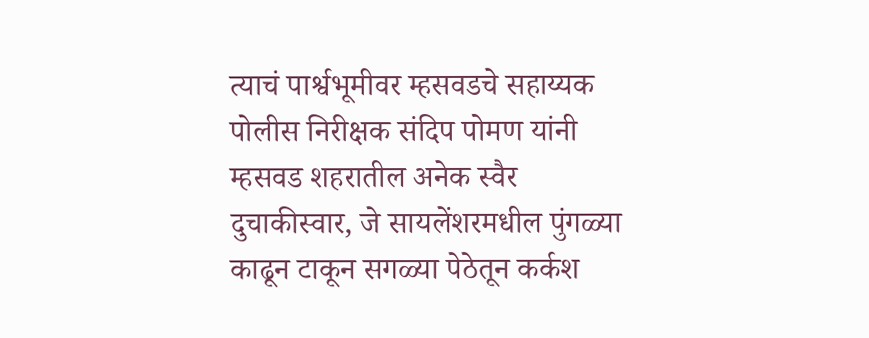त्याचं पार्श्वभूमीवर म्हसवडचे सहाय्यक पोलीस निरीक्षक संदिप पोमण यांनी म्हसवड शहरातील अनेक स्वैर दुचाकीस्वार, जे सायलेंशरमधील पुंगळ्या काढून टाकून सगळ्या पेठेतून कर्कश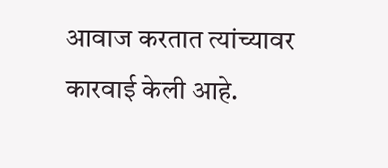आवाज करतात त्यांच्यावर कारवाई केली आहे.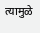त्यामुळे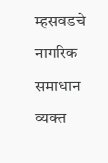म्हसवडचे नागरिक समाधान व्यक्त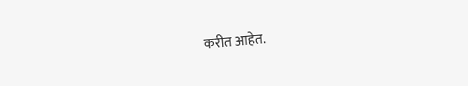करीत आहेत.